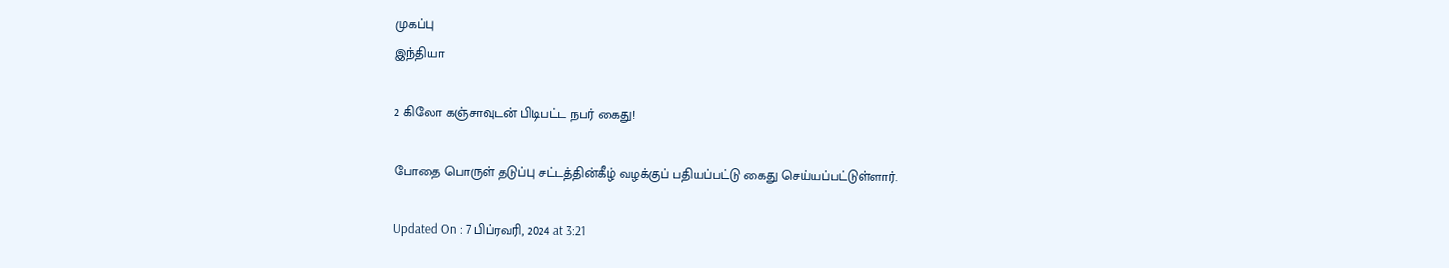முகப்பு
இந்தியா

2 கிலோ கஞ்சாவுடன் பிடிபட்ட நபர் கைது!

போதை பொருள் தடுப்பு சட்டத்தின்கீழ் வழக்குப் பதியப்பட்டு கைது செய்யப்பட்டுள்ளார்.

Updated On : 7 பிப்ரவரி, 2024 at 3:21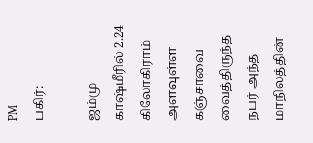PM
பகிர்:

ஜம்மு காஷ்மீரில் 2.24 கிலோகிராம் அளவுள்ள கஞ்சாவை வைத்திருந்த நபர் அந்த மாநிலத்தின்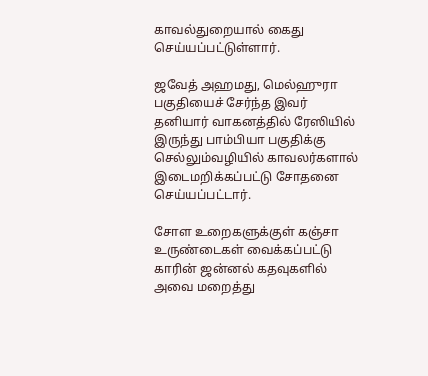காவல்துறையால் கைது செய்யப்பட்டுள்ளார்.

ஜவேத் அஹமது, மெல்ஹுரா பகுதியைச் சேர்ந்த இவர் தனியார் வாகனத்தில் ரேஸியில் இருந்து பாம்பியா பகுதிக்கு செல்லும்வழியில் காவலர்களால் இடைமறிக்கப்பட்டு சோதனை செய்யப்பட்டார்.

சோள உறைகளுக்குள் கஞ்சா உருண்டைகள் வைக்கப்பட்டு காரின் ஜன்னல் கதவுகளில் அவை மறைத்து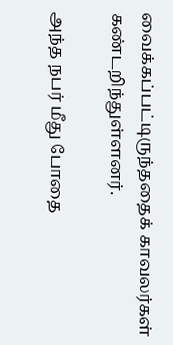வைக்கப்பட்டிருந்ததைக் காவலர்கள் கண்டறிந்துள்ளனர்.

அந்த நபர் மீது போதை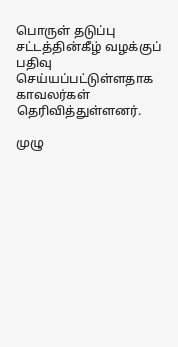பொருள் தடுப்பு சட்டத்தின்கீழ் வழக்குப் பதிவு செய்யப்பட்டுள்ளதாக காவலர்கள் தெரிவித்துள்ளனர்.

முழு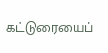கட்டுரையைப்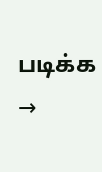படிக்க →